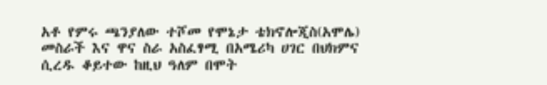አቶ የምሩ ጫንያለው ተሾመ የሞኔታ ቴክኖሎጂስ(አሞሌ) መስራች እና ዋና ስራ አስፈፃሚ በአሜሪካ ሀገር በህክምና ሲረዱ ቆይተው ከዚህ ዓለም በሞት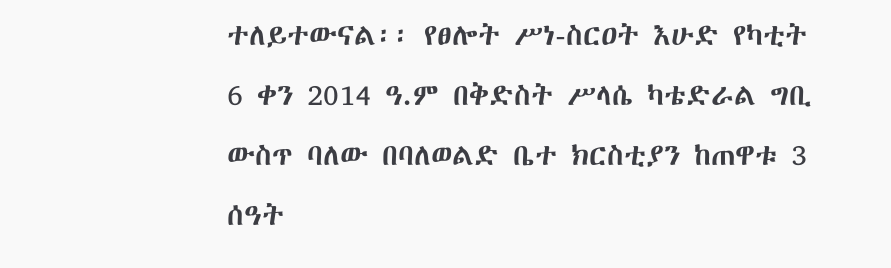ተለይተውናል፡፡ የፀሎት ሥነ-ስርዐት እሁድ የካቲት 6 ቀን 2014 ዓ.ም በቅድስት ሥላሴ ካቴድራል ግቢ ውስጥ ባለው በባለወልድ ቤተ ክርስቲያን ከጠዋቱ 3 ሰዓት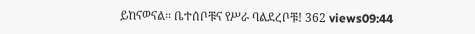ይከናወናል፡፡ ቤተሰቦቹና የሥራ ባልደረቦቹ! 362 views09:44